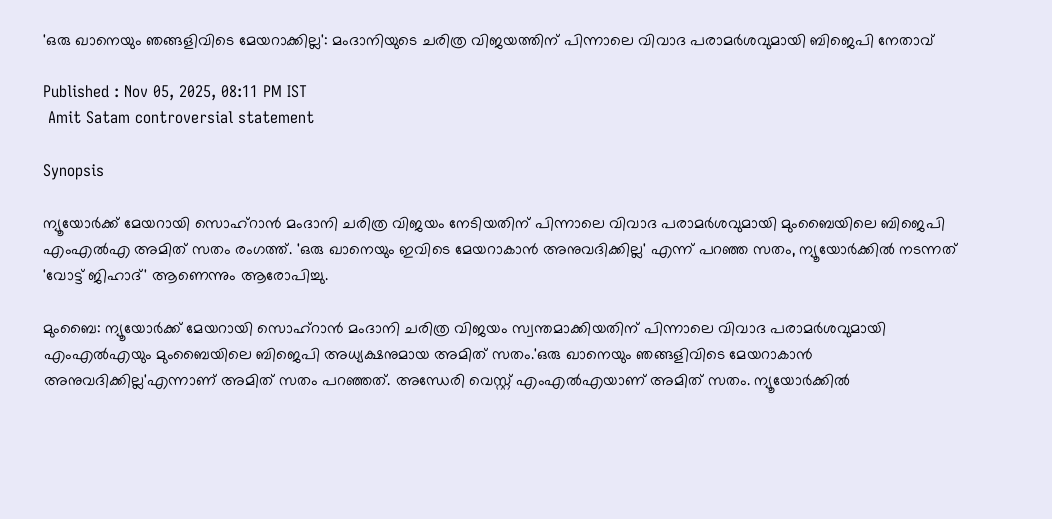'ഒരു ഖാനെയും ഞങ്ങളിവിടെ മേയറാക്കില്ല': മംദാനിയുടെ ചരിത്ര വിജയത്തിന് പിന്നാലെ വിവാദ പരാമർശവുമായി ബിജെപി നേതാവ്

Published : Nov 05, 2025, 08:11 PM IST
 Amit Satam controversial statement

Synopsis

ന്യൂയോർക്ക് മേയറായി സൊഹ്റാൻ മംദാനി ചരിത്ര വിജയം നേടിയതിന് പിന്നാലെ വിവാദ പരാമർശവുമായി മുംബൈയിലെ ബിജെപി എംഎൽഎ അമിത് സതം രംഗത്ത്. 'ഒരു ഖാനെയും ഇവിടെ മേയറാകാൻ അനുവദിക്കില്ല' എന്ന് പറഞ്ഞ സതം, ന്യൂയോർക്കിൽ നടന്നത് 'വോട്ട് ജിഹാദ്' ആണെന്നും ആരോപിച്ചു.

മുംബൈ: ന്യൂയോർക്ക് മേയറായി സൊഹ്റാൻ മംദാനി ചരിത്ര വിജയം സ്വന്തമാക്കിയതിന് പിന്നാലെ വിവാദ പരാമർശവുമായി എംഎൽഎയും മുംബൈയിലെ ബിജെപി അധ്യക്ഷനുമായ അമിത് സതം.'ഒരു ഖാനെയും ഞങ്ങളിവിടെ മേയറാകാൻ അനുവദിക്കില്ല'എന്നാണ് അമിത് സതം പറഞ്ഞത്. അന്ധേരി വെസ്റ്റ് എംഎൽഎയാണ് അമിത് സതം. ന്യൂയോർക്കിൽ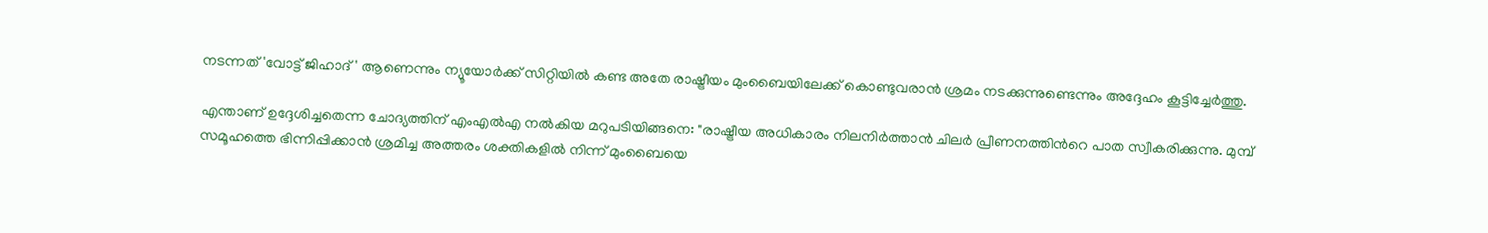നടന്നത് 'വോട്ട് ജിഹാദ്' ആണെന്നും ന്യൂയോർക്ക് സിറ്റിയിൽ കണ്ട അതേ രാഷ്ട്രീയം മുംബൈയിലേക്ക് കൊണ്ടുവരാൻ ശ്രമം നടക്കുന്നുണ്ടെന്നും അദ്ദേഹം കൂട്ടിച്ചേർത്തു.

എന്താണ് ഉദ്ദേശിച്ചതെന്ന ചോദ്യത്തിന് എംഎൽഎ നൽകിയ മറുപടിയിങ്ങനെ: "രാഷ്ട്രീയ അധികാരം നിലനിർത്താൻ ചിലർ പ്രീണനത്തിന്‍റെ പാത സ്വീകരിക്കുന്നു. മുമ്പ് സമൂഹത്തെ ഭിന്നിപ്പിക്കാൻ ശ്രമിച്ച അത്തരം ശക്തികളിൽ നിന്ന് മുംബൈയെ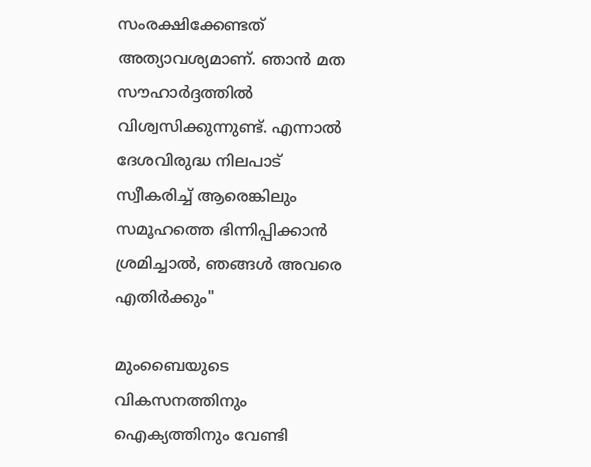സംരക്ഷിക്കേണ്ടത് അത്യാവശ്യമാണ്. ഞാൻ മത സൗഹാർദ്ദത്തിൽ വിശ്വസിക്കുന്നുണ്ട്. എന്നാൽ ദേശവിരുദ്ധ നിലപാട് സ്വീകരിച്ച് ആരെങ്കിലും സമൂഹത്തെ ഭിന്നിപ്പിക്കാൻ ശ്രമിച്ചാൽ, ഞങ്ങൾ അവരെ എതിർക്കും"

മുംബൈയുടെ വികസനത്തിനും ഐക്യത്തിനും വേണ്ടി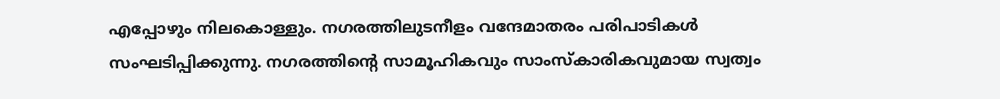എപ്പോഴും നിലകൊള്ളും. നഗരത്തിലുടനീളം വന്ദേമാതരം പരിപാടികൾ സംഘടിപ്പിക്കുന്നു. നഗരത്തിന്റെ സാമൂഹികവും സാംസ്കാരികവുമായ സ്വത്വം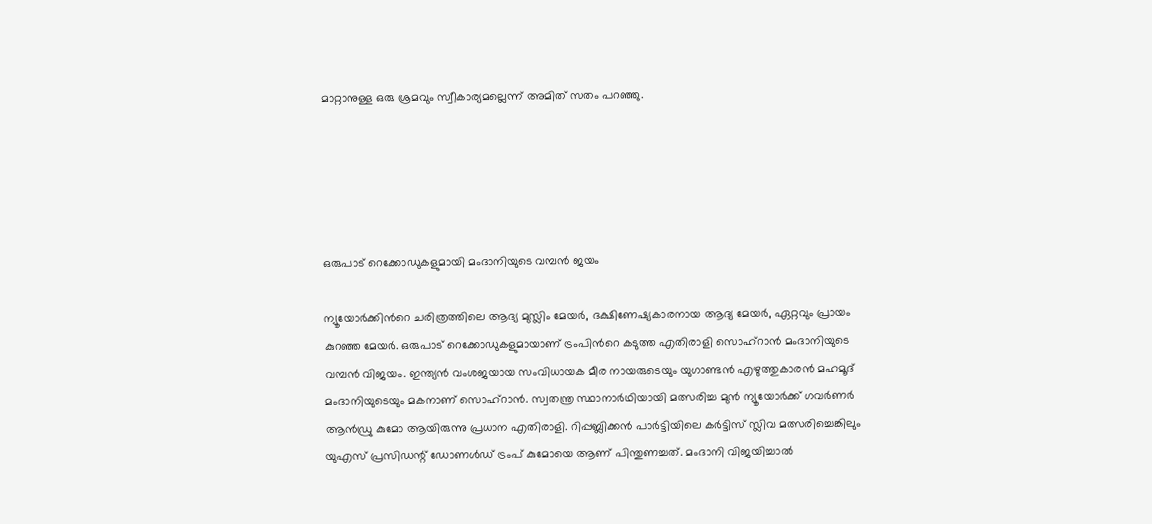മാറ്റാനുള്ള ഒരു ശ്രമവും സ്വീകാര്യമല്ലെന്ന് അമിത് സതം പറഞ്ഞു.





ഒരുപാട് റെക്കോഡുകളുമായി മംദാനിയുടെ വമ്പൻ ജയം

ന്യൂയോര്‍ക്കിന്‍റെ ചരിത്രത്തിലെ ആദ്യ മുസ്ലിം മേയർ, ദക്ഷിണേഷ്യകാരനായ ആദ്യ മേയര്‍, ഏറ്റവും പ്രായം കുറഞ്ഞ മേയർ. ഒരുപാട് റെക്കോഡുകളുമായാണ് ട്രംപിന്‍റെ കടുത്ത എതിരാളി സൊഹ്‌റാന്‍ മംദാനിയുടെ വമ്പൻ വിജയം. ഇന്ത്യൻ വംശജയായ സംവിധായക മീര നായരുടെയും യുഗാണ്ടൻ എഴുത്തുകാരൻ മഹമൂദ് മംദാനിയുടെയും മകനാണ് സൊഹ്റാൻ. സ്വതന്ത്ര സ്ഥാനാർഥിയായി മത്സരിച്ച മുൻ ന്യൂയോർക്ക് ഗവർണർ ആൻഡ്രു കുമോ ആയിരുന്നു പ്രധാന എതിരാളി. റിപ്പബ്ലിക്കൻ പാർട്ടിയിലെ കർട്ടിസ് സ്ലിവ മത്സരിച്ചെങ്കിലും യുഎസ് പ്രസിഡന്റ് ഡോണൾഡ് ട്രംപ് കുമോയെ ആണ് പിന്തുണച്ചത്. മംദാനി വിജയിച്ചാൽ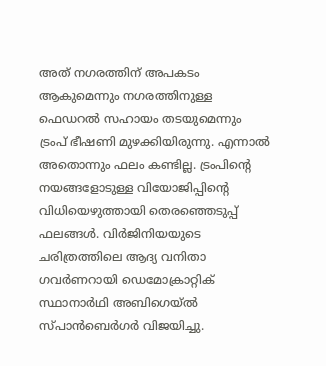അത് നഗരത്തിന് അപകടം ആകുമെന്നും നഗരത്തിനുള്ള ഫെഡറൽ സഹായം തടയുമെന്നും ട്രംപ് ഭീഷണി മുഴക്കിയിരുന്നു. എന്നാൽ അതൊന്നും ഫലം കണ്ടില്ല. ട്രംപിന്റെ നയങ്ങളോടുള്ള വിയോജിപ്പിന്റെ വിധിയെഴുത്തായി തെരഞ്ഞെടുപ്പ് ഫലങ്ങൾ. വിര്‍ജിനിയയുടെ ചരിത്രത്തിലെ ആദ്യ വനിതാ ഗവര്‍ണറായി ഡെമോക്രാറ്റിക് സ്ഥാനാര്‍ഥി അബിഗെയ്ല്‍ സ്പാന്‍ബെര്‍ഗര്‍ വിജയിച്ചു.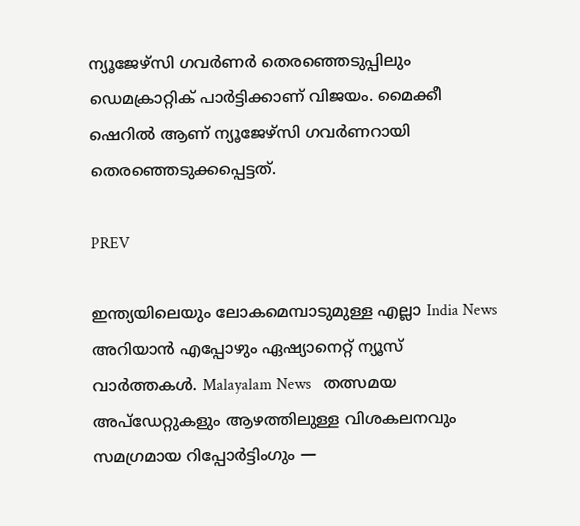ന്യൂജേഴ്‌സി ഗവര്‍ണര്‍ തെരഞ്ഞെടുപ്പിലും ഡെമക്രാറ്റിക് പാര്‍ട്ടിക്കാണ് വിജയം. മൈക്കീ ഷെറില്‍ ആണ് ന്യൂജേഴ്‌സി ഗവര്‍ണറായി തെരഞ്ഞെടുക്കപ്പെട്ടത്.

PREV

ഇന്ത്യയിലെയും ലോകമെമ്പാടുമുള്ള എല്ലാ India News അറിയാൻ എപ്പോഴും ഏഷ്യാനെറ്റ് ന്യൂസ് വാർത്തകൾ. Malayalam News   തത്സമയ അപ്‌ഡേറ്റുകളും ആഴത്തിലുള്ള വിശകലനവും സമഗ്രമായ റിപ്പോർട്ടിംഗും —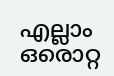എല്ലാം ഒരൊറ്റ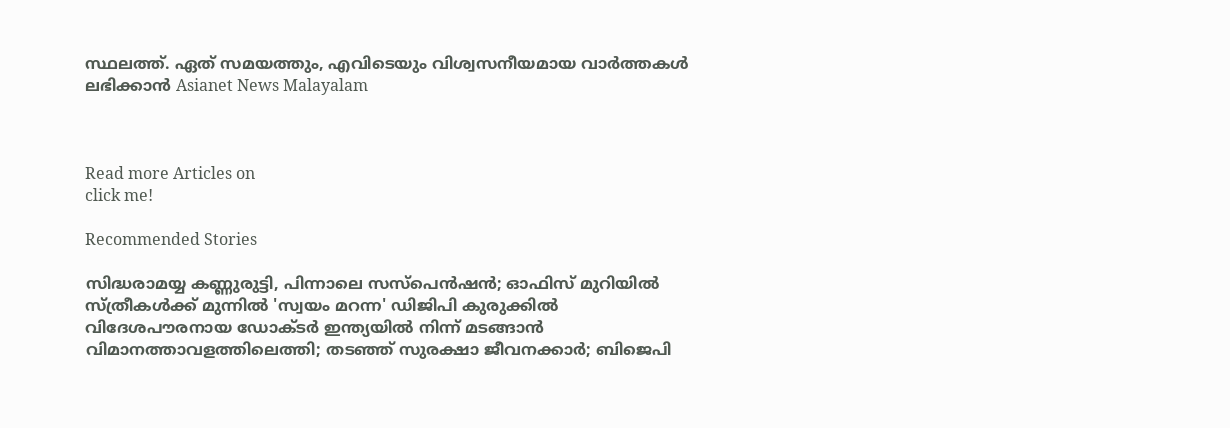സ്ഥലത്ത്. ഏത് സമയത്തും, എവിടെയും വിശ്വസനീയമായ വാർത്തകൾ ലഭിക്കാൻ Asianet News Malayalam



Read more Articles on
click me!

Recommended Stories

സിദ്ധരാമയ്യ കണ്ണുരുട്ടി, പിന്നാലെ സസ്പെൻഷൻ; ഓഫിസ് മുറിയിൽ സ്ത്രീകൾക്ക് മുന്നിൽ 'സ്വയം മറന്ന' ഡിജിപി കുരുക്കിൽ
വിദേശപൗരനായ ഡോക്ടർ ഇന്ത്യയിൽ നിന്ന് മടങ്ങാൻ വിമാനത്താവളത്തിലെത്തി; തടഞ്ഞ് സുരക്ഷാ ജീവനക്കാർ; ബിജെപി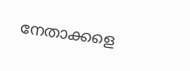നേതാക്കളെ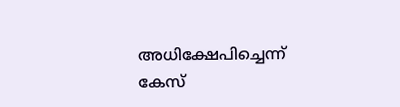അധിക്ഷേപിച്ചെന്ന് കേസ്